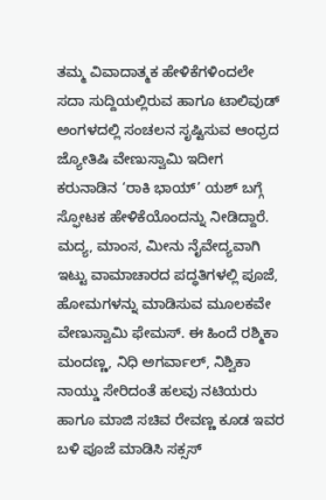ತಮ್ಮ ವಿವಾದಾತ್ಮಕ ಹೇಳಿಕೆಗಳಿಂದಲೇ ಸದಾ ಸುದ್ದಿಯಲ್ಲಿರುವ ಹಾಗೂ ಟಾಲಿವುಡ್ ಅಂಗಳದಲ್ಲಿ ಸಂಚಲನ ಸೃಷ್ಟಿಸುವ ಆಂಧ್ರದ ಜ್ಯೋತಿಷಿ ವೇಣುಸ್ವಾಮಿ ಇದೀಗ ಕರುನಾಡಿನ ‘ರಾಕಿ ಭಾಯ್’ ಯಶ್ ಬಗ್ಗೆ ಸ್ಫೋಟಕ ಹೇಳಿಕೆಯೊಂದನ್ನು ನೀಡಿದ್ದಾರೆ. ಮದ್ಯ, ಮಾಂಸ, ಮೀನು ನೈವೇದ್ಯವಾಗಿ ಇಟ್ಟು ವಾಮಾಚಾರದ ಪದ್ಧತಿಗಳಲ್ಲಿ ಪೂಜೆ, ಹೋಮಗಳನ್ನು ಮಾಡಿಸುವ ಮೂಲಕವೇ ವೇಣುಸ್ವಾಮಿ ಫೇಮಸ್. ಈ ಹಿಂದೆ ರಶ್ಮಿಕಾ ಮಂದಣ್ಣ, ನಿಧಿ ಅಗರ್ವಾಲ್, ನಿಶ್ವಿಕಾ ನಾಯ್ಡು ಸೇರಿದಂತೆ ಹಲವು ನಟಿಯರು ಹಾಗೂ ಮಾಜಿ ಸಚಿವ ರೇವಣ್ಣ ಕೂಡ ಇವರ ಬಳಿ ಪೂಜೆ ಮಾಡಿಸಿ ಸಕ್ಸಸ್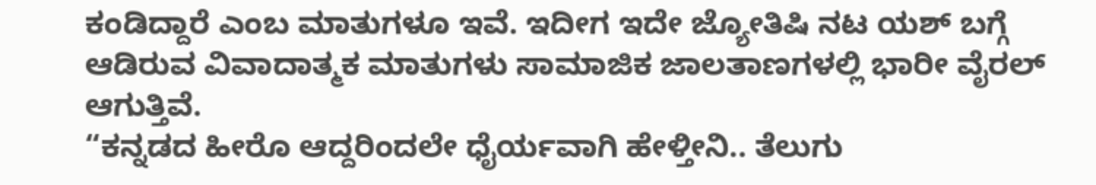ಕಂಡಿದ್ದಾರೆ ಎಂಬ ಮಾತುಗಳೂ ಇವೆ. ಇದೀಗ ಇದೇ ಜ್ಯೋತಿಷಿ ನಟ ಯಶ್ ಬಗ್ಗೆ ಆಡಿರುವ ವಿವಾದಾತ್ಮಕ ಮಾತುಗಳು ಸಾಮಾಜಿಕ ಜಾಲತಾಣಗಳಲ್ಲಿ ಭಾರೀ ವೈರಲ್ ಆಗುತ್ತಿವೆ.
“ಕನ್ನಡದ ಹೀರೊ ಆದ್ದರಿಂದಲೇ ಧೈರ್ಯವಾಗಿ ಹೇಳ್ತೀನಿ.. ತೆಲುಗು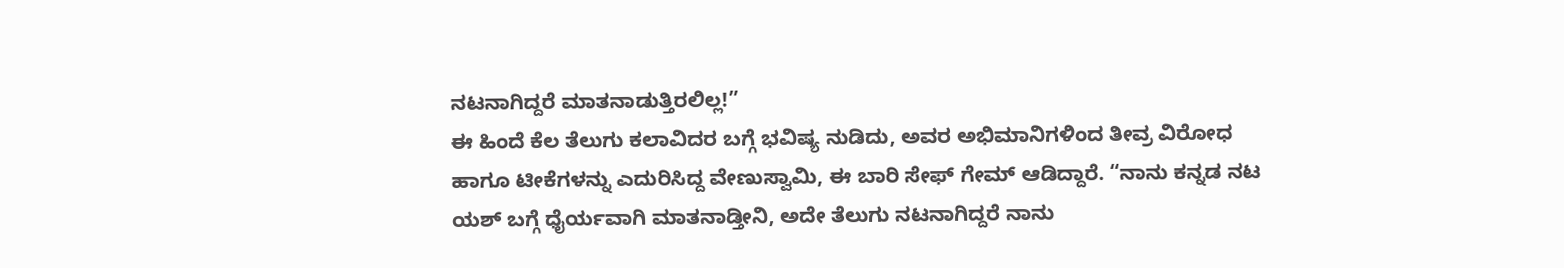ನಟನಾಗಿದ್ದರೆ ಮಾತನಾಡುತ್ತಿರಲಿಲ್ಲ!”
ಈ ಹಿಂದೆ ಕೆಲ ತೆಲುಗು ಕಲಾವಿದರ ಬಗ್ಗೆ ಭವಿಷ್ಯ ನುಡಿದು, ಅವರ ಅಭಿಮಾನಿಗಳಿಂದ ತೀವ್ರ ವಿರೋಧ ಹಾಗೂ ಟೀಕೆಗಳನ್ನು ಎದುರಿಸಿದ್ದ ವೇಣುಸ್ವಾಮಿ, ಈ ಬಾರಿ ಸೇಫ್ ಗೇಮ್ ಆಡಿದ್ದಾರೆ. “ನಾನು ಕನ್ನಡ ನಟ ಯಶ್ ಬಗ್ಗೆ ಧೈರ್ಯವಾಗಿ ಮಾತನಾಡ್ತೀನಿ, ಅದೇ ತೆಲುಗು ನಟನಾಗಿದ್ದರೆ ನಾನು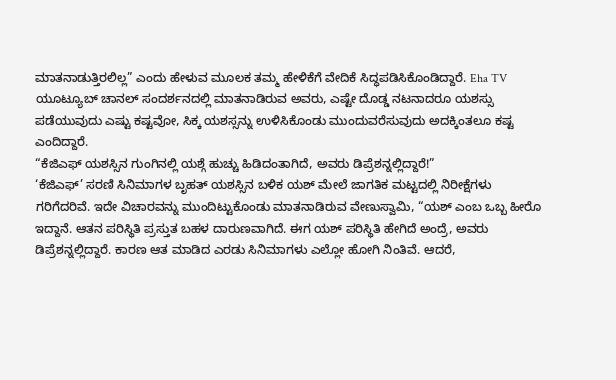ಮಾತನಾಡುತ್ತಿರಲಿಲ್ಲ” ಎಂದು ಹೇಳುವ ಮೂಲಕ ತಮ್ಮ ಹೇಳಿಕೆಗೆ ವೇದಿಕೆ ಸಿದ್ಧಪಡಿಸಿಕೊಂಡಿದ್ದಾರೆ. Eha TV ಯೂಟ್ಯೂಬ್ ಚಾನಲ್ ಸಂದರ್ಶನದಲ್ಲಿ ಮಾತನಾಡಿರುವ ಅವರು, ಎಷ್ಟೇ ದೊಡ್ಡ ನಟನಾದರೂ ಯಶಸ್ಸು ಪಡೆಯುವುದು ಎಷ್ಟು ಕಷ್ಟವೋ, ಸಿಕ್ಕ ಯಶಸ್ಸನ್ನು ಉಳಿಸಿಕೊಂಡು ಮುಂದುವರೆಸುವುದು ಅದಕ್ಕಿಂತಲೂ ಕಷ್ಟ ಎಂದಿದ್ದಾರೆ.
“ಕೆಜಿಎಫ್ ಯಶಸ್ಸಿನ ಗುಂಗಿನಲ್ಲಿ ಯಶ್ಗೆ ಹುಚ್ಚು ಹಿಡಿದಂತಾಗಿದೆ, ಅವರು ಡಿಪ್ರೆಶನ್ನಲ್ಲಿದ್ದಾರೆ!”
‘ಕೆಜಿಎಫ್’ ಸರಣಿ ಸಿನಿಮಾಗಳ ಬೃಹತ್ ಯಶಸ್ಸಿನ ಬಳಿಕ ಯಶ್ ಮೇಲೆ ಜಾಗತಿಕ ಮಟ್ಟದಲ್ಲಿ ನಿರೀಕ್ಷೆಗಳು ಗರಿಗೆದರಿವೆ. ಇದೇ ವಿಚಾರವನ್ನು ಮುಂದಿಟ್ಟುಕೊಂಡು ಮಾತನಾಡಿರುವ ವೇಣುಸ್ವಾಮಿ, “ಯಶ್ ಎಂಬ ಒಬ್ಬ ಹೀರೊ ಇದ್ದಾನೆ. ಆತನ ಪರಿಸ್ಥಿತಿ ಪ್ರಸ್ತುತ ಬಹಳ ದಾರುಣವಾಗಿದೆ. ಈಗ ಯಶ್ ಪರಿಸ್ಥಿತಿ ಹೇಗಿದೆ ಅಂದ್ರೆ, ಅವರು ಡಿಪ್ರೆಶನ್ನಲ್ಲಿದ್ದಾರೆ. ಕಾರಣ ಆತ ಮಾಡಿದ ಎರಡು ಸಿನಿಮಾಗಳು ಎಲ್ಲೋ ಹೋಗಿ ನಿಂತಿವೆ. ಆದರೆ,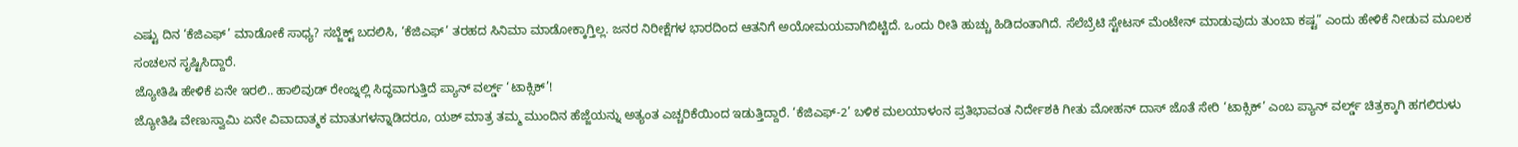ಎಷ್ಟು ದಿನ ‘ಕೆಜಿಎಫ್’ ಮಾಡೋಕೆ ಸಾಧ್ಯ? ಸಬ್ಜೆಕ್ಟ್ ಬದಲಿಸಿ, ‘ಕೆಜಿಎಫ್’ ತರಹದ ಸಿನಿಮಾ ಮಾಡೋಕ್ಕಾಗ್ತಿಲ್ಲ. ಜನರ ನಿರೀಕ್ಷೆಗಳ ಭಾರದಿಂದ ಆತನಿಗೆ ಅಯೋಮಯವಾಗಿಬಿಟ್ಟಿದೆ. ಒಂದು ರೀತಿ ಹುಚ್ಚು ಹಿಡಿದಂತಾಗಿದೆ. ಸೆಲೆಬ್ರೆಟಿ ಸ್ಟೇಟಸ್ ಮೆಂಟೇನ್ ಮಾಡುವುದು ತುಂಬಾ ಕಷ್ಟ” ಎಂದು ಹೇಳಿಕೆ ನೀಡುವ ಮೂಲಕ ಸಂಚಲನ ಸೃಷ್ಟಿಸಿದ್ದಾರೆ.
ಜ್ಯೋತಿಷಿ ಹೇಳಿಕೆ ಏನೇ ಇರಲಿ.. ಹಾಲಿವುಡ್ ರೇಂಜ್ನಲ್ಲಿ ಸಿದ್ಧವಾಗುತ್ತಿದೆ ಪ್ಯಾನ್ ವರ್ಲ್ಡ್ ‘ಟಾಕ್ಸಿಕ್’!
ಜ್ಯೋತಿಷಿ ವೇಣುಸ್ವಾಮಿ ಏನೇ ವಿವಾದಾತ್ಮಕ ಮಾತುಗಳನ್ನಾಡಿದರೂ, ಯಶ್ ಮಾತ್ರ ತಮ್ಮ ಮುಂದಿನ ಹೆಜ್ಜೆಯನ್ನು ಅತ್ಯಂತ ಎಚ್ಚರಿಕೆಯಿಂದ ಇಡುತ್ತಿದ್ದಾರೆ. ‘ಕೆಜಿಎಫ್-2’ ಬಳಿಕ ಮಲಯಾಳಂನ ಪ್ರತಿಭಾವಂತ ನಿರ್ದೇಶಕಿ ಗೀತು ಮೋಹನ್ ದಾಸ್ ಜೊತೆ ಸೇರಿ ‘ಟಾಕ್ಸಿಕ್’ ಎಂಬ ಪ್ಯಾನ್ ವರ್ಲ್ಡ್ ಚಿತ್ರಕ್ಕಾಗಿ ಹಗಲಿರುಳು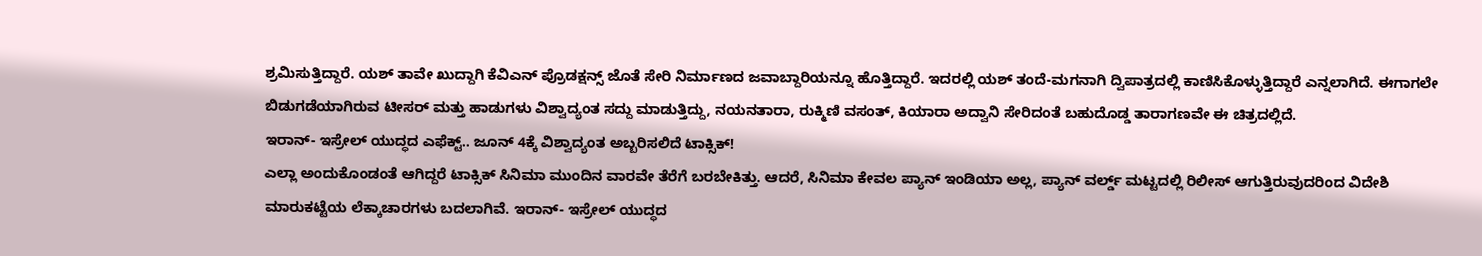ಶ್ರಮಿಸುತ್ತಿದ್ದಾರೆ. ಯಶ್ ತಾವೇ ಖುದ್ದಾಗಿ ಕೆವಿಎನ್ ಪ್ರೊಡಕ್ಷನ್ಸ್ ಜೊತೆ ಸೇರಿ ನಿರ್ಮಾಣದ ಜವಾಬ್ದಾರಿಯನ್ನೂ ಹೊತ್ತಿದ್ದಾರೆ. ಇದರಲ್ಲಿ ಯಶ್ ತಂದೆ-ಮಗನಾಗಿ ದ್ವಿಪಾತ್ರದಲ್ಲಿ ಕಾಣಿಸಿಕೊಳ್ಳುತ್ತಿದ್ದಾರೆ ಎನ್ನಲಾಗಿದೆ. ಈಗಾಗಲೇ ಬಿಡುಗಡೆಯಾಗಿರುವ ಟೀಸರ್ ಮತ್ತು ಹಾಡುಗಳು ವಿಶ್ವಾದ್ಯಂತ ಸದ್ದು ಮಾಡುತ್ತಿದ್ದು, ನಯನತಾರಾ, ರುಕ್ಮಿಣಿ ವಸಂತ್, ಕಿಯಾರಾ ಅದ್ವಾನಿ ಸೇರಿದಂತೆ ಬಹುದೊಡ್ಡ ತಾರಾಗಣವೇ ಈ ಚಿತ್ರದಲ್ಲಿದೆ.
ಇರಾನ್- ಇಸ್ರೇಲ್ ಯುದ್ಧದ ಎಫೆಕ್ಟ್.. ಜೂನ್ 4ಕ್ಕೆ ವಿಶ್ವಾದ್ಯಂತ ಅಬ್ಬರಿಸಲಿದೆ ಟಾಕ್ಸಿಕ್!
ಎಲ್ಲಾ ಅಂದುಕೊಂಡಂತೆ ಆಗಿದ್ದರೆ ಟಾಕ್ಸಿಕ್ ಸಿನಿಮಾ ಮುಂದಿನ ವಾರವೇ ತೆರೆಗೆ ಬರಬೇಕಿತ್ತು. ಆದರೆ, ಸಿನಿಮಾ ಕೇವಲ ಪ್ಯಾನ್ ಇಂಡಿಯಾ ಅಲ್ಲ, ಪ್ಯಾನ್ ವರ್ಲ್ಡ್ ಮಟ್ಟದಲ್ಲಿ ರಿಲೀಸ್ ಆಗುತ್ತಿರುವುದರಿಂದ ವಿದೇಶಿ ಮಾರುಕಟ್ಟೆಯ ಲೆಕ್ಕಾಚಾರಗಳು ಬದಲಾಗಿವೆ. ಇರಾನ್- ಇಸ್ರೇಲ್ ಯುದ್ಧದ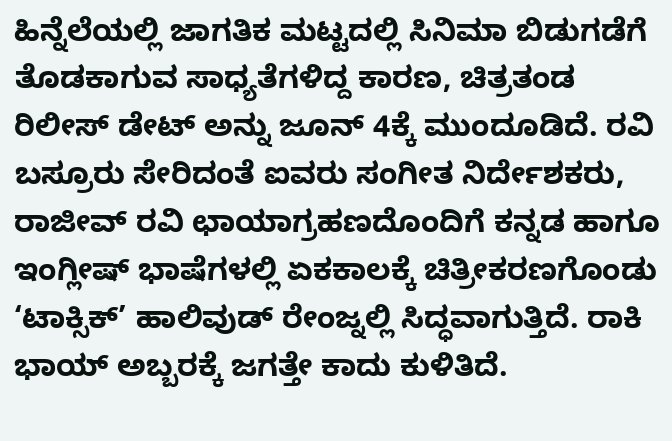ಹಿನ್ನೆಲೆಯಲ್ಲಿ ಜಾಗತಿಕ ಮಟ್ಟದಲ್ಲಿ ಸಿನಿಮಾ ಬಿಡುಗಡೆಗೆ ತೊಡಕಾಗುವ ಸಾಧ್ಯತೆಗಳಿದ್ದ ಕಾರಣ, ಚಿತ್ರತಂಡ ರಿಲೀಸ್ ಡೇಟ್ ಅನ್ನು ಜೂನ್ 4ಕ್ಕೆ ಮುಂದೂಡಿದೆ. ರವಿ ಬಸ್ರೂರು ಸೇರಿದಂತೆ ಐವರು ಸಂಗೀತ ನಿರ್ದೇಶಕರು, ರಾಜೀವ್ ರವಿ ಛಾಯಾಗ್ರಹಣದೊಂದಿಗೆ ಕನ್ನಡ ಹಾಗೂ ಇಂಗ್ಲೀಷ್ ಭಾಷೆಗಳಲ್ಲಿ ಏಕಕಾಲಕ್ಕೆ ಚಿತ್ರೀಕರಣಗೊಂಡು ‘ಟಾಕ್ಸಿಕ್’ ಹಾಲಿವುಡ್ ರೇಂಜ್ನಲ್ಲಿ ಸಿದ್ಧವಾಗುತ್ತಿದೆ. ರಾಕಿ ಭಾಯ್ ಅಬ್ಬರಕ್ಕೆ ಜಗತ್ತೇ ಕಾದು ಕುಳಿತಿದೆ.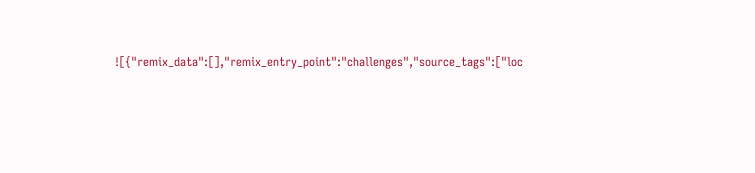![{"remix_data":[],"remix_entry_point":"challenges","source_tags":["loc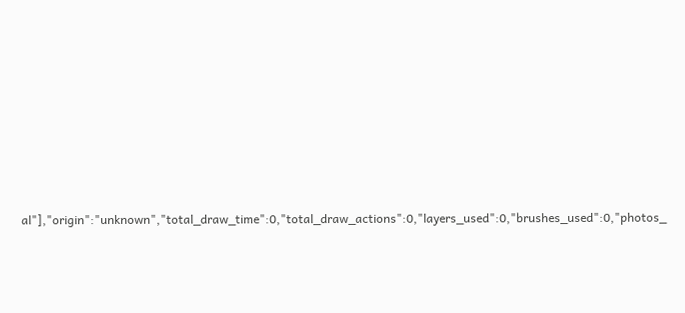al"],"origin":"unknown","total_draw_time":0,"total_draw_actions":0,"layers_used":0,"brushes_used":0,"photos_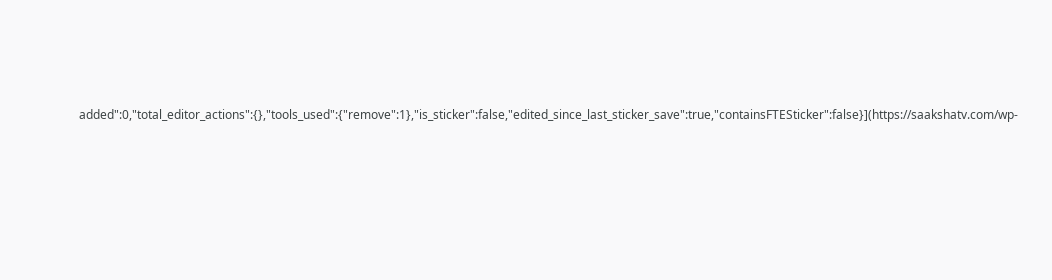added":0,"total_editor_actions":{},"tools_used":{"remove":1},"is_sticker":false,"edited_since_last_sticker_save":true,"containsFTESticker":false}](https://saakshatv.com/wp-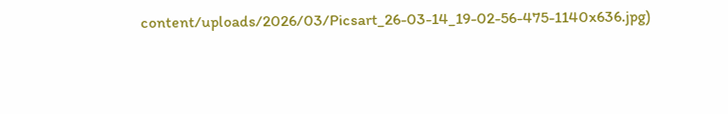content/uploads/2026/03/Picsart_26-03-14_19-02-56-475-1140x636.jpg)